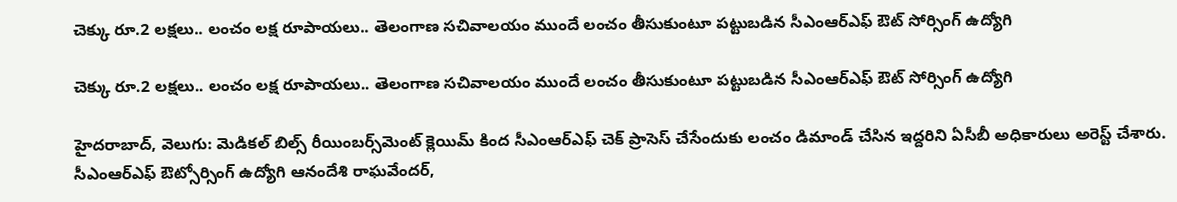చెక్కు రూ.2 లక్షలు.. లంచం లక్ష రూపాయలు.. తెలంగాణ సచివాలయం ముందే లంచం తీసుకుంటూ పట్టుబడిన సీఎంఆర్ఎఫ్ ఔట్ సోర్సింగ్ ఉద్యోగి

చెక్కు రూ.2 లక్షలు.. లంచం లక్ష రూపాయలు.. తెలంగాణ సచివాలయం ముందే లంచం తీసుకుంటూ పట్టుబడిన సీఎంఆర్ఎఫ్ ఔట్ సోర్సింగ్ ఉద్యోగి

హైదరాబాద్‌‌‌‌‌‌‌‌‌‌‌‌‌‌‌‌, వెలుగు: మెడికల్ బిల్స్ రీయింబర్స్‌‌‌‌‌‌‌‌‌‌‌‌‌‌‌‌మెంట్ క్లెయిమ్ కింద సీఎంఆర్‌‌‌‌‌‌‌‌‌‌‌‌‌‌‌‌‌‌‌‌‌‌‌‌‌‌‌‌‌‌‌‌ఎఫ్‌‌‌‌‌‌‌‌‌‌‌‌‌‌‌‌ చెక్‌‌‌‌‌‌‌‌‌‌‌‌‌‌‌‌ ప్రాసెస్ చేసేందుకు లంచం డిమాండ్ చేసిన ఇద్దరిని ఏసీబీ అధికారులు అరెస్ట్ చేశారు. సీఎంఆర్‌‌‌‌‌‌‌‌‌‌‌‌‌‌‌‌ఎఫ్ ఔట్సోర్సింగ్ ఉద్యోగి ఆనందేశి రాఘవేందర్‌‌‌‌‌‌‌‌‌‌‌‌‌‌‌‌,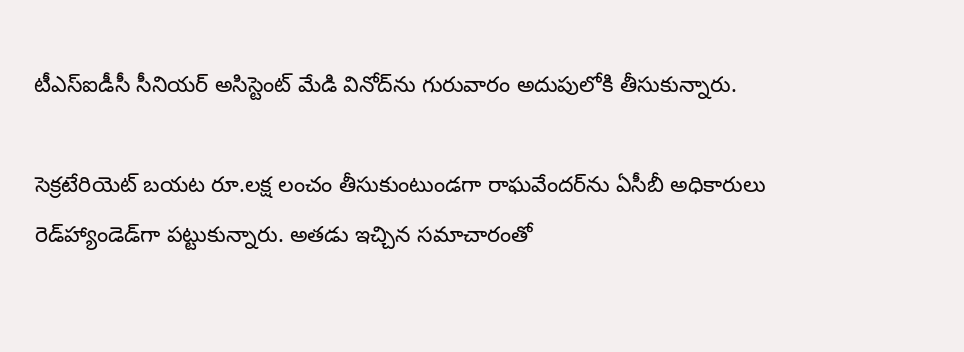టీఎస్‌‌‌‌‌‌‌‌‌‌‌‌‌‌‌‌ఐడీసీ సీనియర్ అసిస్టెంట్ మేడి వినోద్‌‌‌‌‌‌‌‌‌‌‌‌‌‌‌‌ను గురువారం అదుపులోకి తీసుకున్నారు.

సెక్రటేరియెట్ బయట రూ.లక్ష లంచం తీసుకుంటుండగా రాఘవేందర్‌‌‌‌‌‌‌‌‌‌‌‌‌‌‌‌ను ఏసీబీ అధికారులు రెడ్‌‌‌‌‌‌‌‌‌‌‌‌‌‌‌‌హ్యాండెడ్‌‌‌‌‌‌‌‌‌‌‌‌‌‌‌‌గా పట్టుకున్నారు. అతడు ఇచ్చిన సమాచారంతో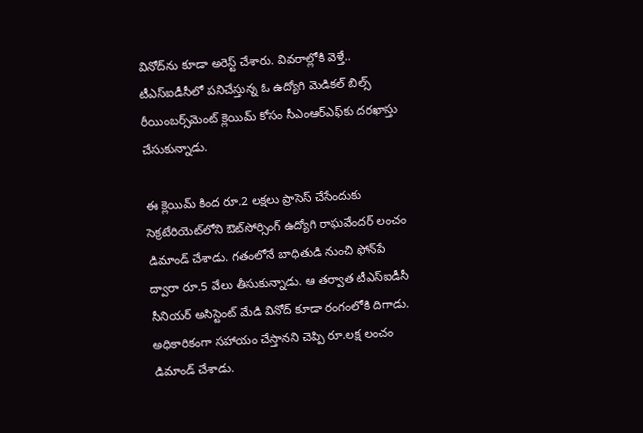వినోద్‌‌‌‌‌‌‌‌‌‌‌‌‌‌‌‌ను కూడా అరెస్ట్ చేశారు. వివరాల్లోకి వెళ్తే.. టీఎస్‌‌‌‌‌‌‌‌‌‌‌‌‌‌‌‌ఐడీసీలో పనిచేస్తున్న ఓ ఉద్యోగి మెడికల్ బిల్స్ రీయింబర్స్‌‌‌‌‌‌‌‌‌‌‌‌‌‌‌‌మెంట్ క్లెయిమ్ కోసం సీఎంఆర్‌‌‌‌‌‌‌‌‌‌‌‌‌‌‌‌ఎఫ్‌‌‌‌‌‌‌‌‌‌‌‌‌‌‌‌కు దరఖాస్తు చేసుకున్నాడు.

ఈ క్లెయిమ్ కింద రూ.2 లక్షలు ప్రాసెస్ చేసేందుకు సెక్రటేరియెట్‌‌‌‌లోని ఔట్‌‌‌‌‌‌‌‌‌‌‌‌‌‌‌‌సోర్సింగ్ ఉద్యోగి రాఘవేందర్ లంచం డిమాండ్ చేశాడు. గతంలోనే బాధితుడి నుంచి ఫోన్‌‌‌‌‌‌‌‌‌‌‌‌‌‌‌‌పే ద్వారా రూ.5 వేలు తీసుకున్నాడు. ఆ తర్వాత టీఎస్‌‌‌‌‌‌‌‌‌‌‌‌‌‌‌‌ఐడీసీ సీనియర్ అసిస్టెంట్ మేడి వినోద్ కూడా రంగంలోకి దిగాడు. అధికారికంగా సహాయం చేస్తానని చెప్పి రూ.లక్ష లంచం డిమాండ్ చేశాడు.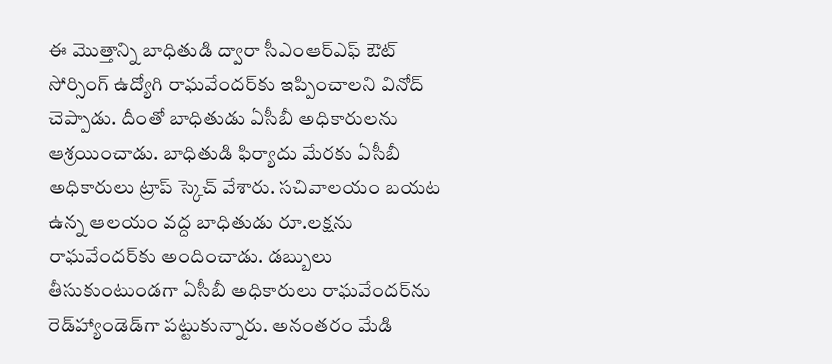ఈ మొత్తాన్ని బాధితుడి ద్వారా సీఎంఆర్‌‌‌‌‌‌‌‌‌‌‌‌‌‌‌‌ఎఫ్ ఔట్‌‌‌‌ సోర్సింగ్ ఉద్యోగి రాఘవేందర్‌‌‌‌‌‌‌‌‌‌‌‌‌‌‌‌కు ఇప్పించాలని వినోద్ చెప్పాడు. దీంతో బాధితుడు ఏసీబీ అధికారులను ఆశ్రయించాడు. బాధితుడి ఫిర్యాదు మేరకు ఏసీబీ అధికారులు ట్రాప్ స్కెచ్ వేశారు. సచివాలయం బయట ఉన్న ఆలయం వద్ద బాధితుడు రూ.లక్షను రాఘవేందర్‌‌‌‌‌‌‌‌‌‌‌‌‌‌‌‌కు అందించాడు. డబ్బులు తీసుకుంటుండగా ఏసీబీ అధికారులు రాఘవేందర్‌‌‌‌‌‌‌‌‌‌‌‌‌‌‌‌ను రెడ్‌‌‌‌‌‌‌‌‌‌‌‌‌‌‌‌హ్యాండెడ్‌‌‌‌‌‌‌‌‌‌‌‌‌‌‌‌గా పట్టుకున్నారు. అనంతరం మేడి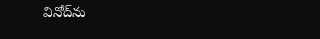వినోద్‌‌‌‌‌‌‌‌‌‌‌‌‌‌‌‌ను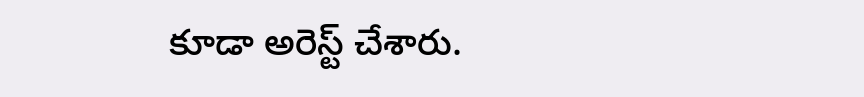కూడా అరెస్ట్ చేశారు.